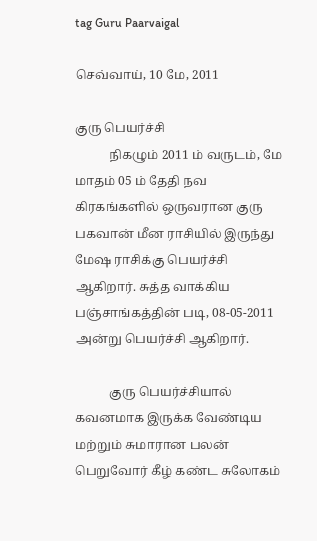tag Guru Paarvaigal

செவ்வாய், 10 மே, 2011

குரு பெயர்ச்சி
           நிகழும் 2011 ம் வருடம், மே மாதம் 05 ம் தேதி நவ கிரகங்களில் ஒருவரான குரு பகவான் மீன ராசியில் இருந்து மேஷ ராசிக்கு பெயர்ச்சி ஆகிறார். சுத்த வாக்கிய பஞ்சாங்கத்தின் படி, 08-05-2011 அன்று பெயர்ச்சி ஆகிறார்.

           குரு பெயர்ச்சியால் கவனமாக இருக்க வேண்டிய மற்றும் சுமாரான பலன் பெறுவோர் கீழ் கண்ட சுலோகம்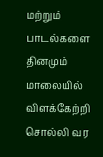மற்றும் பாடல்களை தினமும் மாலையில் விளக்கேற்றி சொல்லி வர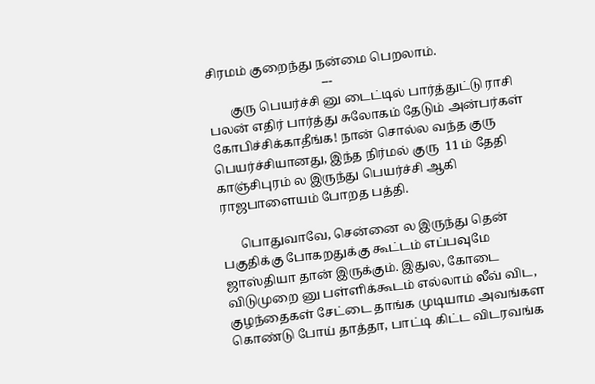சிரமம் குறைந்து நன்மை பெறலாம்.
                                     ---
       குரு பெயர்ச்சி னு டைட்டில் பார்த்துட்டு ராசி பலன் எதிர் பார்த்து சுலோகம் தேடும் அன்பர்கள் கோபிச்சிக்காதீங்க! நான் சொல்ல வந்த குரு பெயர்ச்சியானது, இந்த நிர்மல் குரு  11 ம் தேதி காஞ்சிபுரம் ல இருந்து பெயர்ச்சி ஆகி ராஜபாளையம் போறத பத்தி.

      பொதுவாவே, சென்னை ல இருந்து தென் பகுதிக்கு போகறதுக்கு கூட்டம் எப்பவுமே ஜாஸ்தியா தான் இருக்கும். இதுல, கோடை விடுமுறை னு பள்ளிக்கூடம் எல்லாம் லீவ் விட, குழந்தைகள் சேட்டை தாங்க முடியாம அவங்கள கொண்டு போய் தாத்தா, பாட்டி கிட்ட விடரவங்க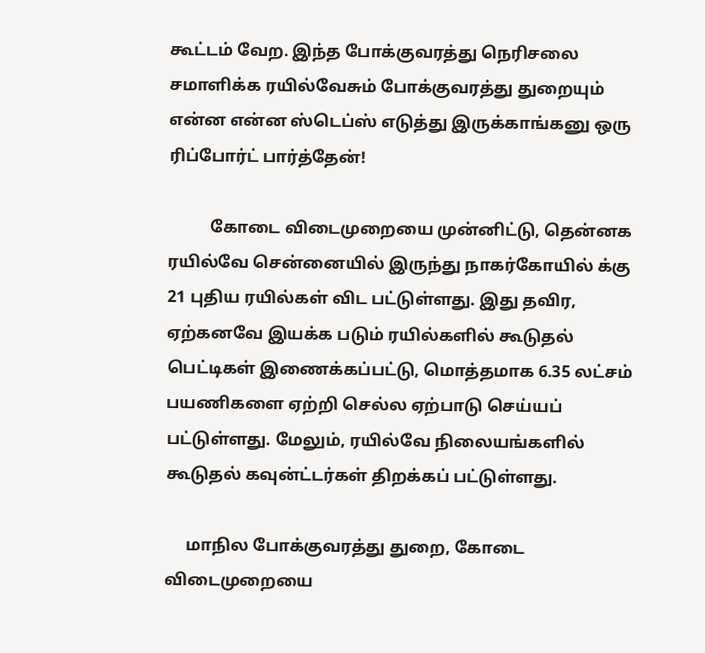கூட்டம் வேற. இந்த போக்குவரத்து நெரிசலை சமாளிக்க ரயில்வேசும் போக்குவரத்து துறையும் என்ன என்ன ஸ்டெப்ஸ் எடுத்து இருக்காங்கனு ஒரு ரிப்போர்ட் பார்த்தேன்!

          கோடை விடைமுறையை முன்னிட்டு, தென்னக ரயில்வே சென்னையில் இருந்து நாகர்கோயில் க்கு 21 புதிய ரயில்கள் விட பட்டுள்ளது. இது தவிர, ஏற்கனவே இயக்க படும் ரயில்களில் கூடுதல் பெட்டிகள் இணைக்கப்பட்டு, மொத்தமாக 6.35 லட்சம் பயணிகளை ஏற்றி செல்ல ஏற்பாடு செய்யப் பட்டுள்ளது. மேலும், ரயில்வே நிலையங்களில் கூடுதல் கவுன்ட்டர்கள் திறக்கப் பட்டுள்ளது.

     மாநில போக்குவரத்து துறை, கோடை விடைமுறையை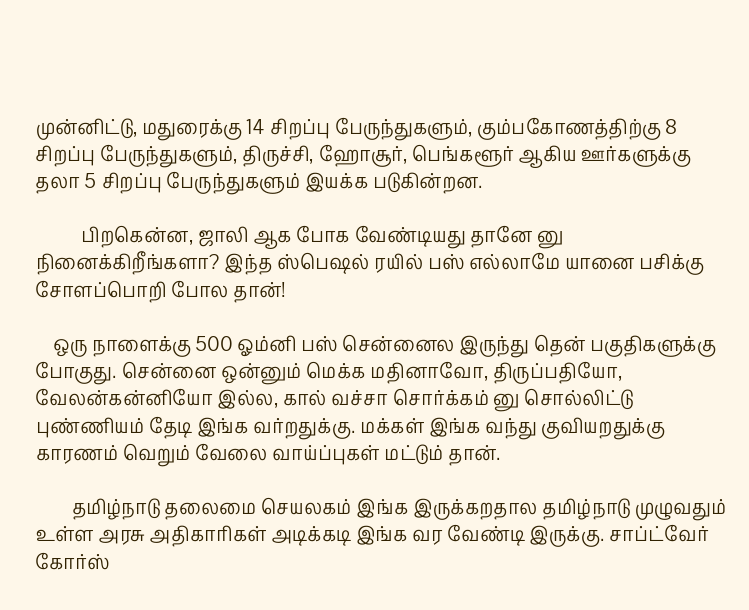முன்னிட்டு, மதுரைக்கு 14 சிறப்பு பேருந்துகளும், கும்பகோணத்திற்கு 8 சிறப்பு பேருந்துகளும், திருச்சி, ஹோசூர், பெங்களூர் ஆகிய ஊர்களுக்கு தலா 5 சிறப்பு பேருந்துகளும் இயக்க படுகின்றன.

          பிறகென்ன, ஜாலி ஆக போக வேண்டியது தானே னு நினைக்கிறீங்களா? இந்த ஸ்பெஷல் ரயில் பஸ் எல்லாமே யானை பசிக்கு சோளப்பொறி போல தான்!

    ஒரு நாளைக்கு 500 ஓம்னி பஸ் சென்னைல இருந்து தென் பகுதிகளுக்கு போகுது. சென்னை ஒன்னும் மெக்க மதினாவோ, திருப்பதியோ, வேலன்கன்னியோ இல்ல, கால் வச்சா சொர்க்கம் னு சொல்லிட்டு புண்ணியம் தேடி இங்க வர்றதுக்கு. மக்கள் இங்க வந்து குவியறதுக்கு காரணம் வெறும் வேலை வாய்ப்புகள் மட்டும் தான்.

        தமிழ்நாடு தலைமை செயலகம் இங்க இருக்கறதால தமிழ்நாடு முழுவதும் உள்ள அரசு அதிகாரிகள் அடிக்கடி இங்க வர வேண்டி இருக்கு. சாப்ட்வேர் கோர்ஸ்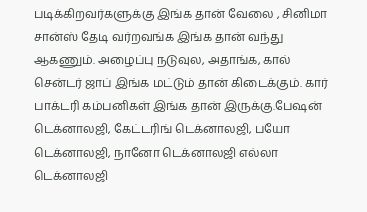படிக்கிறவர்களுக்கு இங்க தான் வேலை , சினிமா சான்ஸ் தேடி வர்றவங்க இங்க தான் வந்து ஆகணும். அழைப்பு நடுவுல, அதாங்க, கால் சென்டர் ஜாப் இங்க மட்டும் தான் கிடைக்கும். கார் பாக்டரி கம்பனிகள் இங்க தான் இருக்கு.பேஷன் டெக்னாலஜி, கேட்டரிங் டெக்னாலஜி, பயோ டெக்னாலஜி, நானோ டெக்னாலஜி எல்லா டெக்னாலஜி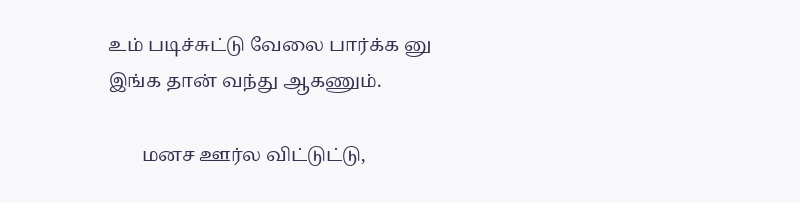உம் படிச்சுட்டு வேலை பார்க்க னு இங்க தான் வந்து ஆகணும்.

       மனச ஊர்ல விட்டுட்டு,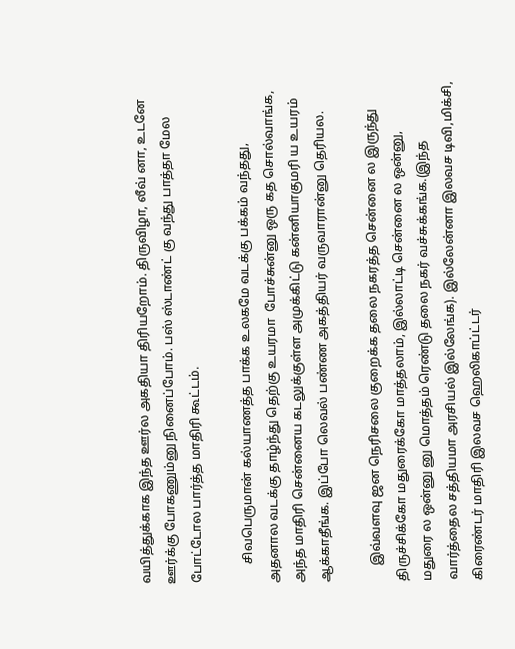வயித்துக்காக இந்த ஊர்ல அகதியா திரியறோம். திருவிழா, லீவ் னா, உடனே ஊர்க்கு போகணும்னு நினைப்போம். பஸ் ஸ்டாண்ட் கு வந்து பாத்தா மேல போட்டோல பார்த்த மாதிரி கூட்டம்.

      சிவபெருமான் கல்யாணத்த பாக்க உலகமே வடக்கு பக்கம் வந்தது, அதனால வடக்கு தாழ்ந்து தெற்கு உயரமா  போச்சுன்னு ஒரு கத சொல்வாங்க, அந்த மாதிரி சென்னைய கடலுக்குள்ள அமுக்கிட்டு கன்னியாகுமரி ய உயரம் ஆக்காதீங்க. இப்போ லெவல் பண்ண அகத்தியர் வருவாரான்னு தெரியல.

     இவ்வளவு ஜன நெரிசலை குறைக்க தலை நகரத்த சென்னை ல இருந்து திருச்சிக்கோ மதுரைக்கோ மாத்தலாம், இல்லாட்டி சென்னை ல ஒன்னு, மதுரை ல ஒன்னு னு மொத்தம் ரெண்டு தலை நகர் வச்சுக்கங்க.(இந்த வார்த்தைல சத்தியமா அரசியல் இல்லேங்க). இல்லேன்னா இலவச டிவி,மிக்சி, கிரைண்டர் மாதிரி இலவச ஹெலிகாப்ட்டர்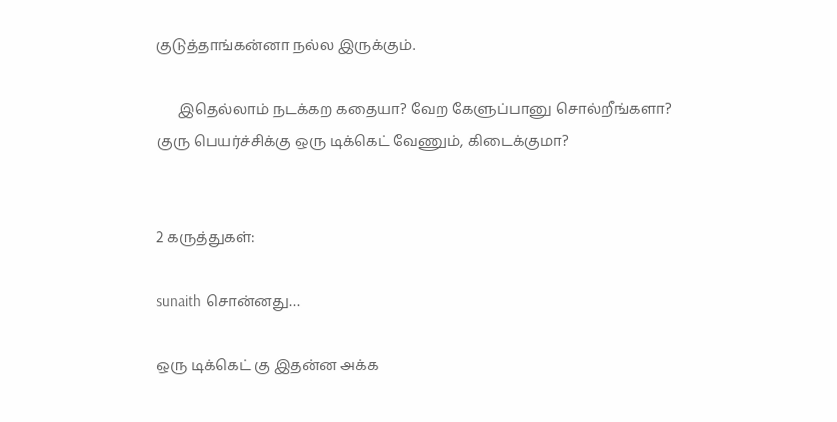குடுத்தாங்கன்னா நல்ல இருக்கும்.

      இதெல்லாம் நடக்கற கதையா? வேற கேளுப்பானு சொல்றீங்களா? குரு பெயர்ச்சிக்கு ஒரு டிக்கெட் வேணும், கிடைக்குமா?


2 கருத்துகள்:

sunaith சொன்னது…

ஒரு டிக்கெட் கு இதன்ன அக்க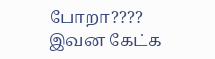போறா????
இவன கேட்க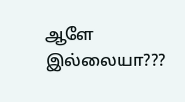ஆளே இல்லையா???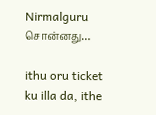Nirmalguru சொன்னது…

ithu oru ticket ku illa da, ithe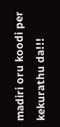madiri oru koodi per kekurathu da!!!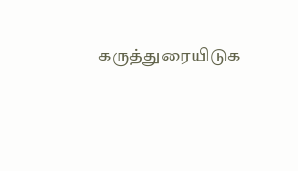கருத்துரையிடுக